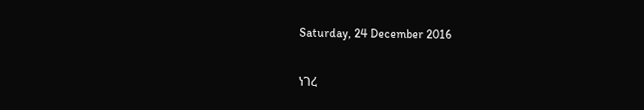Saturday, 24 December 2016

ነገረ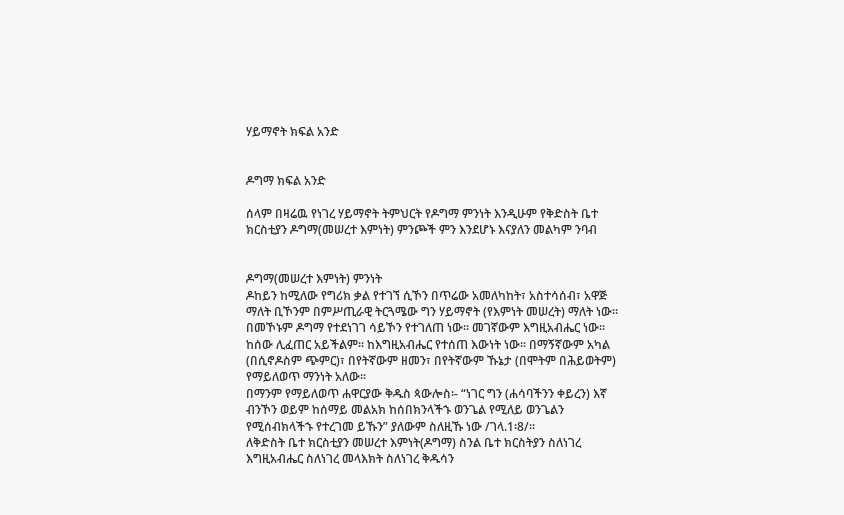ሃይማኖት ክፍል አንድ


ዶግማ ክፍል አንድ

ሰላም በዛሬዉ የነገረ ሃይማኖት ትምህርት የዶግማ ምንነት እንዲሁም የቅድስት ቤተ ክርስቲያን ዶግማ(መሠረተ እምነት) ምንጮች ምን እንደሆኑ እናያለን መልካም ንባብ


ዶግማ(መሠረተ እምነት) ምንነት
ዶከይን ከሚለው የግሪክ ቃል የተገኘ ሲኾን በጥሬው አመለካከት፣ አስተሳሰብ፣ አዋጅ ማለት ቢኾንም በምሥጢራዊ ትርጓሜው ግን ሃይማኖት (የእምነት መሠረት) ማለት ነው፡፡ በመኾኑም ዶግማ የተደነገገ ሳይኾን የተገለጠ ነው፡፡ መገኛውም እግዚአብሔር ነው፡፡ ከሰው ሊፈጠር አይችልም፡፡ ከእግዚአብሔር የተሰጠ እውነት ነው፡፡ በማኝኛውም አካል (በሲኖዶስም ጭምር)፣ በየትኛውም ዘመን፣ በየትኛውም ኹኔታ (በሞትም በሕይወትም) የማይለወጥ ማንነት አለው፡፡
በማንም የማይለወጥ ሐዋርያው ቅዱስ ጳውሎስ፡- “ነገር ግን (ሐሳባችንን ቀይረን) እኛ ብንኾን ወይም ከሰማይ መልአክ ከሰበክንላችኁ ወንጌል የሚለይ ወንጌልን የሚሰብክላችኁ የተረገመ ይኹን” ያለውም ስለዚኹ ነው /ገላ.1፡8/፡፡
ለቅድስት ቤተ ክርስቲያን መሠረተ እምነት(ዶግማ) ስንል ቤተ ክርስትያን ስለነገረ እግዚአብሔር ስለነገረ መላእክት ስለነገረ ቅዱሳን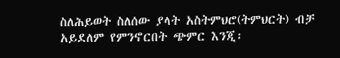ስለሕይወት ስለሰው ያላት አስትምህሮ(ትምህርት) ብቻ አይደለም የምንኖርበት ጭምር እንጂ፡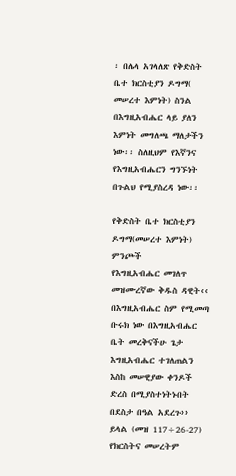፡ በሌላ አገላለጽ የቅድስት ቤተ ክርስቲያን ዶግማ( መሠረተ እምነት) ስንል በእግዚአብሔር ላይ ያለን እምነት መግለጫ ማለታችን ነው፡፡ ስለዚህም የእኛንና የእግዚአብሔርን ግንኙነት በጉልህ የሚያስረዳ ነው፡፡

የቅድስት ቤተ ክርስቲያን ዶግማ(መሠረተ እምነት) ምንጮች
የእግዚአብሔር መገለጥ
መዝሙረኛው ቅዱስ ዳዊት‹‹ በእግዚአብሔር ስም የሚመጣ ቡሩክ ነው በእግዚአብሔር ቤት መረቅናችሁ ጌታ እግዚአብሔር ተገለጠልን እስከ መሠዊያው ቀንዶች ድረስ በሚያስተነትኑበት በደስታ በዓል አደረጉ›› ይላል (መዝ 117÷26-27) የክርስትና መሠረትም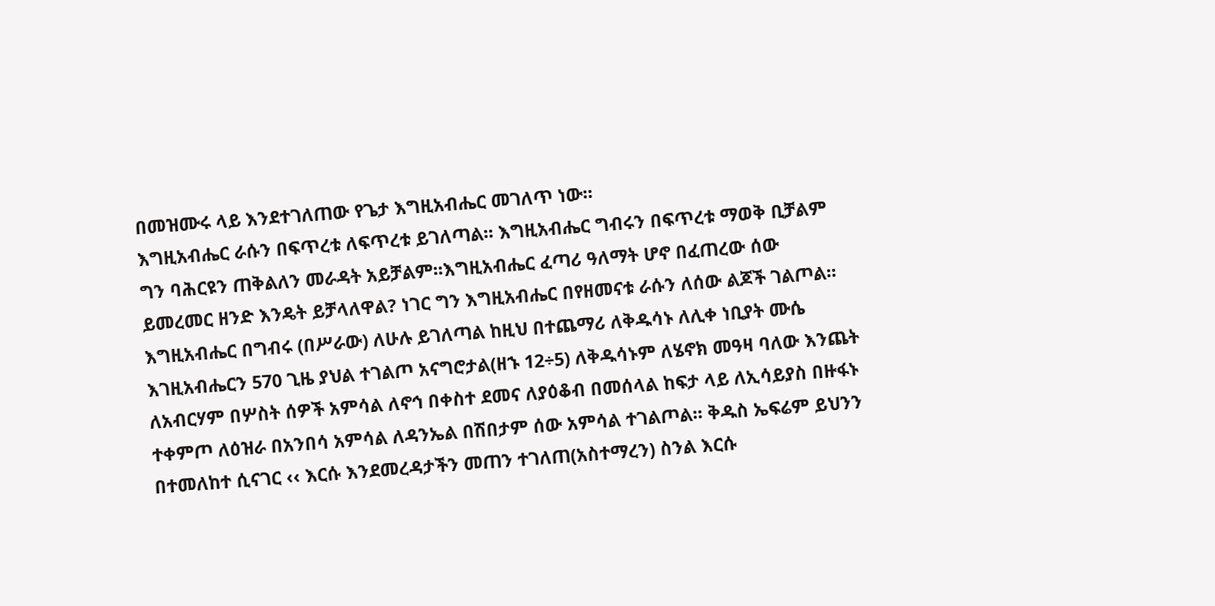በመዝሙሩ ላይ እንደተገለጠው የጌታ እግዚአብሔር መገለጥ ነው፡፡
እግዚአብሔር ራሱን በፍጥረቱ ለፍጥረቱ ይገለጣል፡፡ እግዚአብሔር ግብሩን በፍጥረቱ ማወቅ ቢቻልም ግን ባሕርዩን ጠቅልለን መራዳት አይቻልም፡፡እግዚአብሔር ፈጣሪ ዓለማት ሆኖ በፈጠረው ሰው ይመረመር ዘንድ እንዴት ይቻላለዋል? ነገር ግን እግዚአብሔር በየዘመናቱ ራሱን ለሰው ልጆች ገልጦል፡፡ እግዚአብሔር በግብሩ (በሥራው) ለሁሉ ይገለጣል ከዚህ በተጨማሪ ለቅዱሳኑ ለሊቀ ነቢያት ሙሴ እገዚአብሔርን 570 ጊዜ ያህል ተገልጦ አናግሮታል(ዘኁ 12÷5) ለቅዱሳኑም ለሄኖክ መዓዛ ባለው እንጨት ለአብርሃም በሦስት ሰዎች አምሳል ለኖኅ በቀስተ ደመና ለያዕቆብ በመሰላል ከፍታ ላይ ለኢሳይያስ በዙፋኑ ተቀምጦ ለዕዝራ በአንበሳ አምሳል ለዳንኤል በሽበታም ሰው አምሳል ተገልጦል፡፡ ቅዱስ ኤፍሬም ይህንን በተመለከተ ሲናገር ‹‹ እርሱ እንደመረዳታችን መጠን ተገለጠ(አስተማረን) ስንል እርሱ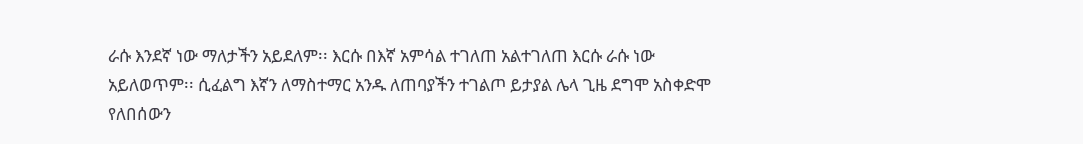ራሱ እንደኛ ነው ማለታችን አይደለም፡፡ እርሱ በእኛ አምሳል ተገለጠ አልተገለጠ እርሱ ራሱ ነው አይለወጥም፡፡ ሲፈልግ እኛን ለማስተማር አንዱ ለጠባያችን ተገልጦ ይታያል ሌላ ጊዜ ደግሞ አስቀድሞ የለበሰውን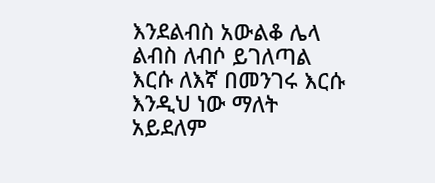እንደልብስ አውልቆ ሌላ ልብስ ለብሶ ይገለጣል እርሱ ለእኛ በመንገሩ እርሱ እንዲህ ነው ማለት አይደለም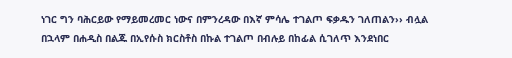ነገር ግን ባሕርይው የማይመረመር ነውና በምንረዳው በእኛ ምሳሌ ተገልጦ ፍቃዱን ገለጠልን›› ብሏል
በኋላም በሐዲስ በልጁ በኢየሱስ ክርስቶስ በኩል ተገልጦ በብሉይ በከፊል ሲገለጥ እንደነበር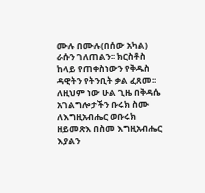ሙሉ በሙሉ(በሰው አካል) ራሱን ገለጠልን፡፡ ክርስቶስ ከላይ የጠቀስነውን የቅዱስ ዳዊትን የትንቢት ቃል ፈጸመ፡፡ ለዚህም ነው ሁል ጊዜ በቅዳሴ አገልግሎታችን ቡሩክ ስሙ ለእግዚአብሔር ወቡሩክ ዘይመጽእ በስመ እግዚአብሔር እያልን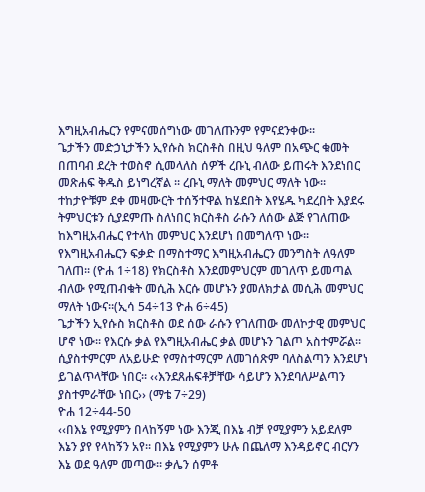እግዚአብሔርን የምናመሰግነው መገለጡንም የምናደንቀው፡፡
ጌታችን መድኃኒታችን ኢየሱስ ክርስቶስ በዚህ ዓለም በአጭር ቁመት በጠባብ ደረት ተወስኖ ሲመላለስ ሰዎች ረቡኒ ብለው ይጠሩት እንደነበር መጽሐፍ ቅዱስ ይነግረኛል ፡፡ ረቡኒ ማለት መምህር ማለት ነው፡፡ ተከታዮቹም ደቀ መዛሙርት ተሰኝተዋል ከሄደበት እየሄዱ ካደረበት እያደሩ ትምህርቱን ሲያደምጡ ስለነበር ክርስቶስ ራሱን ለሰው ልጅ የገለጠው ከእግዚአብሔር የተላከ መምህር እንደሆነ በመግለጥ ነው፡፡ የእግዚአብሔርን ፍቃድ በማስተማር እግዚአብሔርን መንግስት ለዓለም ገለጠ፡፡ (ዮሐ 1÷18) የክርስቶስ እንደመምህርም መገለጥ ይመጣል ብለው የሚጠብቁት መሲሕ እርሱ መሆኑን ያመለክታል መሲሕ መምህር ማለት ነውና፡፡(ኢሳ 54÷13 ዮሐ 6÷45)
ጌታችን ኢየሱስ ክርስቶስ ወደ ሰው ራሱን የገለጠው መለኮታዊ መምህር ሆኖ ነው፡፡ የእርሱ ቃል የእግዚአብሔር ቃል መሆኑን ገልጦ አስተምሯል፡፡ ሲያስተምርም ለአይሁድ የማስተማርም ለመገሰጽም ባለስልጣን እንደሆነ ይገልጥላቸው ነበር፡፡ ‹‹እንደጸሐፍቶቻቸው ሳይሆን እንደባለሥልጣን ያስተምራቸው ነበር›› (ማቴ 7÷29)
ዮሐ 12÷44-50
‹‹በእኔ የሚያምን በላከኝም ነው እንጂ በእኔ ብቻ የሚያምን አይደለም እኔን ያየ የላከኝን አየ፡፡ በእኔ የሚያምን ሁሉ በጨለማ እንዳይኖር ብርሃን እኔ ወደ ዓለም መጣው፡፡ ቃሌን ሰምቶ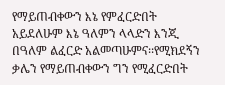የማይጠብቀውን እኔ የምፈርድበት አይደለሁም እኔ ዓለምን ላላድን እንጂ
በዓለም ልፈርድ አልመጣሁምና፡፡የሚክደኝን ቃሌን የማይጠብቀውን ግን የሚፈርድበት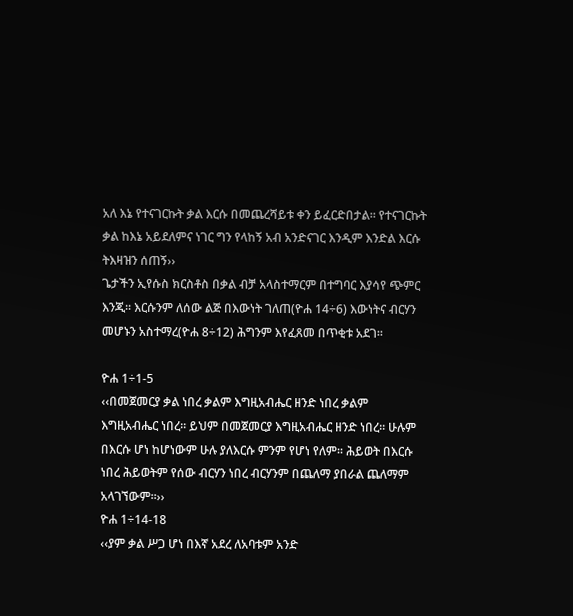አለ እኔ የተናገርኩት ቃል እርሱ በመጨረሻይቱ ቀን ይፈርድበታል፡፡ የተናገርኩት ቃል ከእኔ አይደለምና ነገር ግን የላከኝ አብ አንድናገር እንዲም እንድል እርሱ ትእዛዝን ሰጠኝ››
ጌታችን ኢየሱስ ክርስቶስ በቃል ብቻ አላስተማርም በተግባር እያሳየ ጭምር እንጂ፡፡ እርሱንም ለሰው ልጅ በእውነት ገለጠ(ዮሐ 14÷6) እውነትና ብርሃን መሆኑን አስተማረ(ዮሐ 8÷12) ሕግንም እየፈጸመ በጥቂቱ አደገ፡፡

ዮሐ 1÷1-5
‹‹በመጀመርያ ቃል ነበረ ቃልም እግዚአብሔር ዘንድ ነበረ ቃልም እግዚአብሔር ነበረ፡፡ ይህም በመጀመርያ እግዚአብሔር ዘንድ ነበረ፡፡ ሁሉም በእርሱ ሆነ ከሆነውም ሁሉ ያለእርሱ ምንም የሆነ የለም፡፡ ሕይወት በእርሱ ነበረ ሕይወትም የሰው ብርሃን ነበረ ብርሃንም በጨለማ ያበራል ጨለማም አላገኘውም፡፡››
ዮሐ 1÷14-18
‹‹ያም ቃል ሥጋ ሆነ በእኛ አደረ ለአባቱም አንድ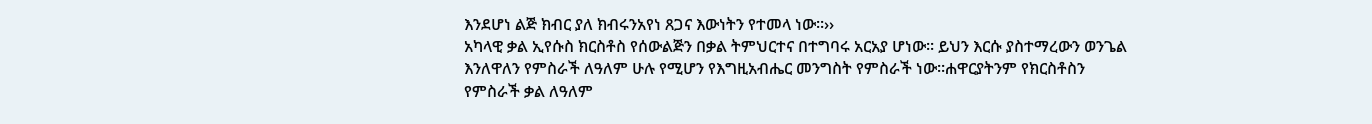እንደሆነ ልጅ ክብር ያለ ክብሩንአየነ ጸጋና እውነትን የተመላ ነው፡፡››
አካላዊ ቃል ኢየሱስ ክርስቶስ የሰውልጅን በቃል ትምህርተና በተግባሩ አርአያ ሆነው፡፡ ይህን እርሱ ያስተማረውን ወንጌል እንለዋለን የምስራች ለዓለም ሁሉ የሚሆን የእግዚአብሔር መንግስት የምስራች ነው፡፡ሐዋርያትንም የክርስቶስን የምስራች ቃል ለዓለም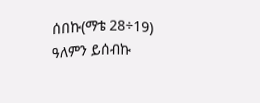ሰበኩ(ማቴ 28÷19) ዓለምን ይሰብኩ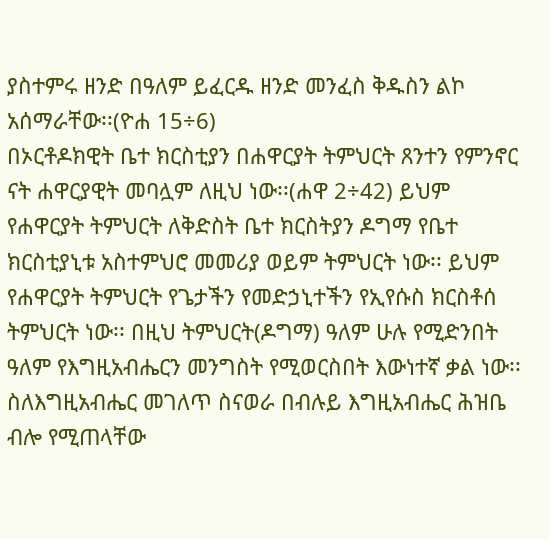ያስተምሩ ዘንድ በዓለም ይፈርዱ ዘንድ መንፈስ ቅዱስን ልኮ አሰማራቸው፡፡(ዮሐ 15÷6)
በኦርቶዶክዊት ቤተ ክርስቲያን በሐዋርያት ትምህርት ጸንተን የምንኖር ናት ሐዋርያዊት መባሏም ለዚህ ነው፡፡(ሐዋ 2÷42) ይህም የሐዋርያት ትምህርት ለቅድስት ቤተ ክርስትያን ዶግማ የቤተ ክርስቲያኒቱ አስተምህሮ መመሪያ ወይም ትምህርት ነው፡፡ ይህም የሐዋርያት ትምህርት የጌታችን የመድኃኒተችን የኢየሱስ ክርስቶሰ ትምህርት ነው፡፡ በዚህ ትምህርት(ዶግማ) ዓለም ሁሉ የሚድንበት ዓለም የእግዚአብሔርን መንግስት የሚወርስበት እውነተኛ ቃል ነው፡፡
ስለእግዚአብሔር መገለጥ ስናወራ በብሉይ እግዚአብሔር ሕዝቤ ብሎ የሚጠላቸው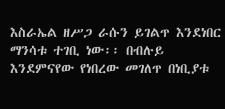እስራኤል ዘሥጋ ራሱን ይገልጥ እንደነበር ማንሳቱ ተገቢ ነው፡፡ በብሉይ እንደምናየው የነበረው መገለጥ በነቢያቱ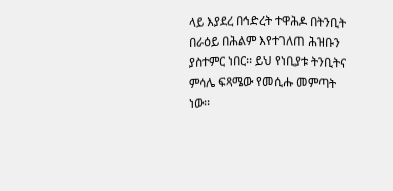ላይ እያደረ በኅድረት ተዋሕዶ በትንቢት በራዕይ በሕልም እየተገለጠ ሕዝቡን ያስተምር ነበር፡፡ ይህ የነቢያቱ ትንቢትና ምሳሌ ፍጻሜው የመሲሑ መምጣት ነው፡፡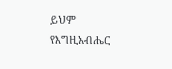ይህም የእግዚአብሔር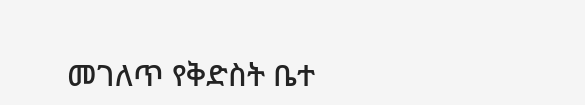መገለጥ የቅድስት ቤተ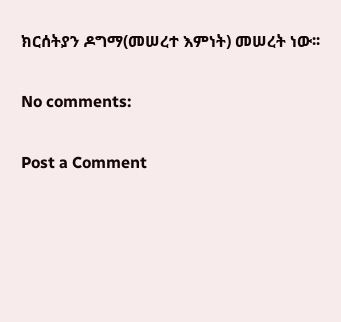ክርሰትያን ዶግማ(መሠረተ እምነት) መሠረት ነው፡፡

No comments:

Post a Comment